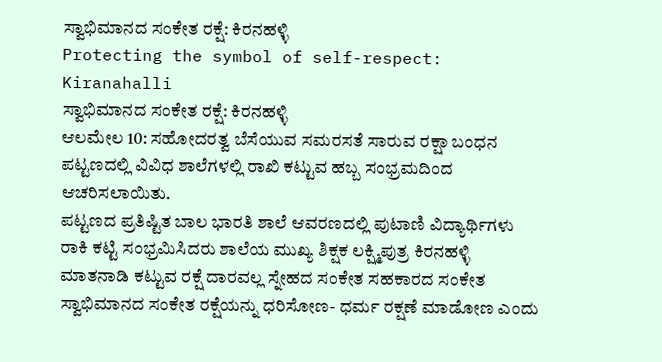ಸ್ವಾಭಿಮಾನದ ಸಂಕೇತ ರಕ್ಷೆ: ಕಿರನಹಳ್ಳಿ
Protecting the symbol of self-respect: Kiranahalli
ಸ್ವಾಭಿಮಾನದ ಸಂಕೇತ ರಕ್ಷೆ: ಕಿರನಹಳ್ಳಿ
ಆಲಮೇಲ 10: ಸಹೋದರತ್ವ ಬೆಸೆಯುವ ಸಮರಸತೆ ಸಾರುವ ರಕ್ಷಾ ಬಂಧನ ಪಟ್ಟಣದಲ್ಲಿ ವಿವಿಧ ಶಾಲೆಗಳಲ್ಲಿ ರಾಖಿ ಕಟ್ಟುವ ಹಬ್ಬ ಸಂಭ್ರಮದಿಂದ ಆಚರಿಸಲಾಯಿತು.
ಪಟ್ಟಣದ ಪ್ರತಿಷ್ಟಿತ ಬಾಲ ಭಾರತಿ ಶಾಲೆ ಆವರಣದಲ್ಲಿ ಪುಟಾಣಿ ವಿದ್ಯಾರ್ಥಿಗಳು ರಾಕಿ ಕಟ್ಟಿ ಸಂಭ್ರಮಿಸಿದರು ಶಾಲೆಯ ಮುಖ್ಯ ಶಿಕ್ಷಕ ಲಕ್ಷ್ಮಿಪುತ್ರ ಕಿರನಹಳ್ಳಿ ಮಾತನಾಡಿ ಕಟ್ಟುವ ರಕ್ಷೆ ದಾರವಲ್ಲ ಸ್ನೇಹದ ಸಂಕೇತ ಸಹಕಾರದ ಸಂಕೇತ ಸ್ವಾಭಿಮಾನದ ಸಂಕೇತ ರಕ್ಷೆಯನ್ನು ಧರಿಸೋಣ- ಧರ್ಮ ರಕ್ಷಣೆ ಮಾಡೋಣ ಎಂದು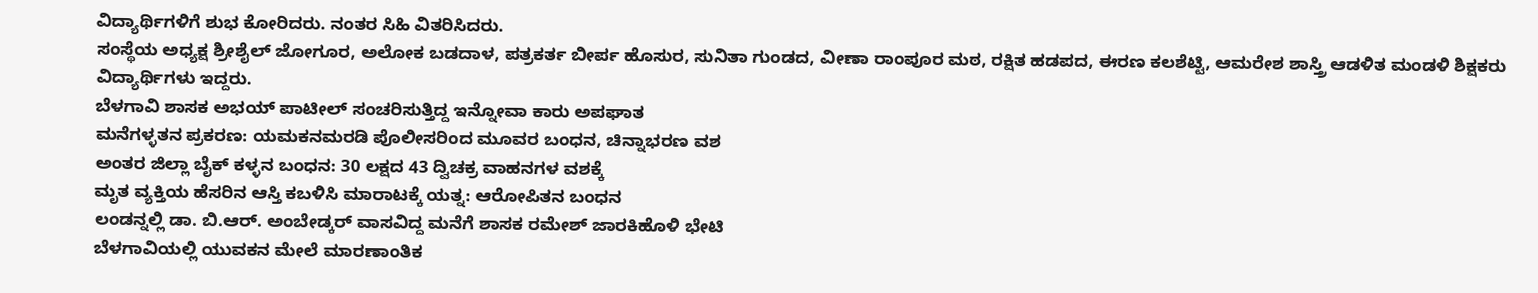ವಿದ್ಯಾರ್ಥಿಗಳಿಗೆ ಶುಭ ಕೋರಿದರು. ನಂತರ ಸಿಹಿ ವಿತರಿಸಿದರು.
ಸಂಸ್ಥೆಯ ಅಧ್ಯಕ್ಷ ಶ್ರೀಶೈಲ್ ಜೋಗೂರ, ಅಲೋಕ ಬಡದಾಳ, ಪತ್ರಕರ್ತ ಬೀರ್ಪ ಹೊಸುರ, ಸುನಿತಾ ಗುಂಡದ, ವೀಣಾ ರಾಂಪೂರ ಮಠ, ರಕ್ಷಿತ ಹಡಪದ, ಈರಣ ಕಲಶೆಟ್ಟಿ, ಆಮರೇಶ ಶಾಸ್ತ್ರಿ ಆಡಳಿತ ಮಂಡಳಿ ಶಿಕ್ಷಕರು ವಿದ್ಯಾರ್ಥಿಗಳು ಇದ್ದರು.
ಬೆಳಗಾವಿ ಶಾಸಕ ಅಭಯ್ ಪಾಟೀಲ್ ಸಂಚರಿಸುತ್ತಿದ್ದ ಇನ್ನೋವಾ ಕಾರು ಅಪಘಾತ
ಮನೆಗಳ್ಳತನ ಪ್ರಕರಣ: ಯಮಕನಮರಡಿ ಪೊಲೀಸರಿಂದ ಮೂವರ ಬಂಧನ, ಚಿನ್ನಾಭರಣ ವಶ
ಅಂತರ ಜಿಲ್ಲಾ ಬೈಕ್ ಕಳ್ಳನ ಬಂಧನ: 30 ಲಕ್ಷದ 43 ದ್ವಿಚಕ್ರ ವಾಹನಗಳ ವಶಕ್ಕೆ
ಮೃತ ವ್ಯಕ್ತಿಯ ಹೆಸರಿನ ಆಸ್ತಿ ಕಬಳಿಸಿ ಮಾರಾಟಕ್ಕೆ ಯತ್ನ: ಆರೋಪಿತನ ಬಂಧನ
ಲಂಡನ್ನಲ್ಲಿ ಡಾ. ಬಿ.ಆರ್. ಅಂಬೇಡ್ಕರ್ ವಾಸವಿದ್ದ ಮನೆಗೆ ಶಾಸಕ ರಮೇಶ್ ಜಾರಕಿಹೊಳಿ ಭೇಟಿ
ಬೆಳಗಾವಿಯಲ್ಲಿ ಯುವಕನ ಮೇಲೆ ಮಾರಣಾಂತಿಕ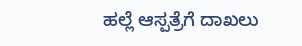ಹಲ್ಲೆ ಆಸ್ಪತ್ರೆಗೆ ದಾಖಲು